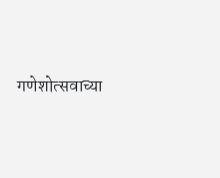गणेशोत्सवाच्या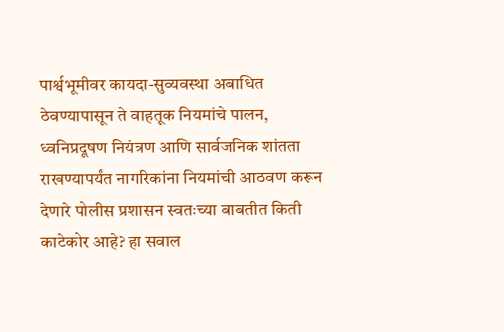पार्श्वभूमीवर कायदा-सुव्यवस्था अबाधित ठेवण्यापासून ते वाहतूक नियमांचे पालन, ध्वनिप्रदूषण नियंत्रण आणि सार्वजनिक शांतता राखण्यापर्यंत नागरिकांना नियमांची आठवण करून देणारे पोलीस प्रशासन स्वतःच्या बाबतीत किती काटेकोर आहे? हा सवाल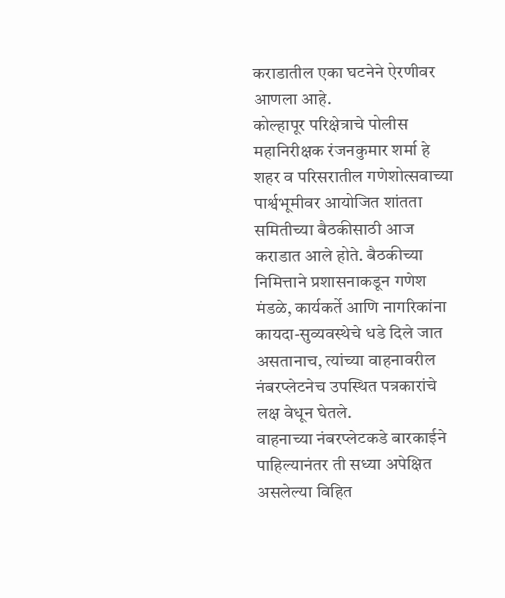कराडातील एका घटनेने ऐरणीवर आणला आहे.
कोल्हापूर परिक्षेत्राचे पोलीस महानिरीक्षक रंजनकुमार शर्मा हे शहर व परिसरातील गणेशोत्सवाच्या पार्श्वभूमीवर आयोजित शांतता समितीच्या बैठकीसाठी आज कराडात आले होते. बैठकीच्या निमित्ताने प्रशासनाकडून गणेश मंडळे, कार्यकर्ते आणि नागरिकांना कायदा-सुव्यवस्थेचे धडे दिले जात असतानाच, त्यांच्या वाहनावरील नंबरप्लेटनेच उपस्थित पत्रकारांचे लक्ष वेधून घेतले.
वाहनाच्या नंबरप्लेटकडे बारकाईने पाहिल्यानंतर ती सध्या अपेक्षित असलेल्या विहित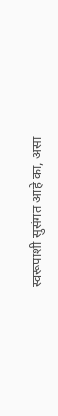स्वरूपाशी सुसंगत आहे का, असा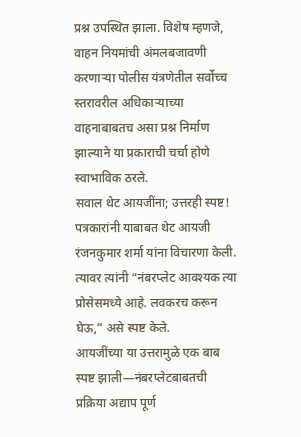प्रश्न उपस्थित झाला. विशेष म्हणजे, वाहन नियमांची अंमलबजावणी करणाऱ्या पोलीस यंत्रणेतील सर्वोच्च स्तरावरील अधिकाऱ्याच्या वाहनाबाबतच असा प्रश्न निर्माण झाल्याने या प्रकाराची चर्चा होणे स्वाभाविक ठरले.
सवाल थेट आयजींना; उत्तरही स्पष्ट!
पत्रकारांनी याबाबत थेट आयजी रंजनकुमार शर्मा यांना विचारणा केली. त्यावर त्यांनी “नंबरप्लेट आवश्यक त्या प्रोसेसमध्ये आहे. लवकरच करून घेऊ,” असे स्पष्ट केले.
आयजींच्या या उत्तरामुळे एक बाब स्पष्ट झाली—नंबरप्लेटबाबतची प्रक्रिया अद्याप पूर्ण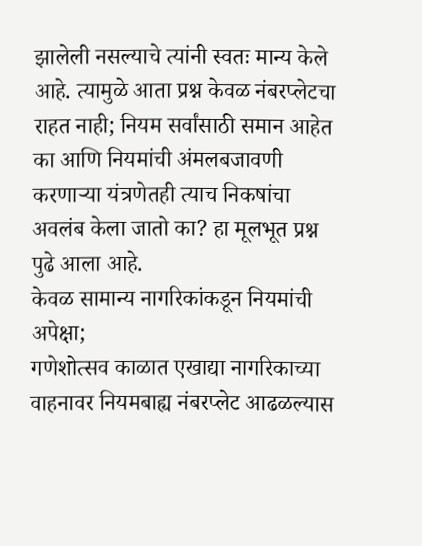झालेली नसल्याचे त्यांनी स्वतः मान्य केले आहे. त्यामुळे आता प्रश्न केवळ नंबरप्लेटचा राहत नाही; नियम सर्वांसाठी समान आहेत का आणि नियमांची अंमलबजावणी करणाऱ्या यंत्रणेतही त्याच निकषांचा अवलंब केला जातो का? हा मूलभूत प्रश्न पुढे आला आहे.
केवळ सामान्य नागरिकांकडून नियमांची अपेक्षा;
गणेशोत्सव काळात एखाद्या नागरिकाच्या वाहनावर नियमबाह्य नंबरप्लेट आढळल्यास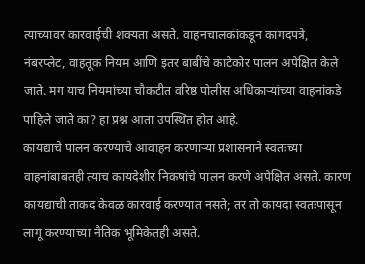त्याच्यावर कारवाईची शक्यता असते. वाहनचालकांकडून कागदपत्रे, नंबरप्लेट, वाहतूक नियम आणि इतर बाबींचे काटेकोर पालन अपेक्षित केले जाते. मग याच नियमांच्या चौकटीत वरिष्ठ पोलीस अधिकाऱ्यांच्या वाहनांकडे पाहिले जाते का? हा प्रश्न आता उपस्थित होत आहे.
कायद्याचे पालन करण्याचे आवाहन करणाऱ्या प्रशासनाने स्वतःच्या वाहनांबाबतही त्याच कायदेशीर निकषांचे पालन करणे अपेक्षित असते. कारण कायद्याची ताकद केवळ कारवाई करण्यात नसते; तर तो कायदा स्वतःपासून लागू करण्याच्या नैतिक भूमिकेतही असते.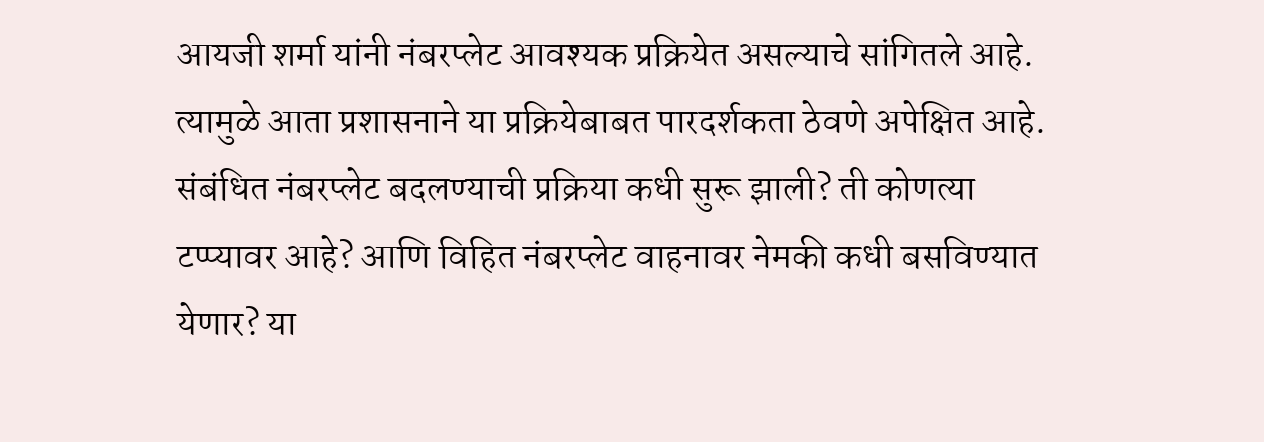आयजी शर्मा यांनी नंबरप्लेट आवश्यक प्रक्रियेत असल्याचे सांगितले आहे. त्यामुळे आता प्रशासनाने या प्रक्रियेबाबत पारदर्शकता ठेवणे अपेक्षित आहे. संबंधित नंबरप्लेट बदलण्याची प्रक्रिया कधी सुरू झाली? ती कोणत्या टप्प्यावर आहे? आणि विहित नंबरप्लेट वाहनावर नेमकी कधी बसविण्यात येणार? या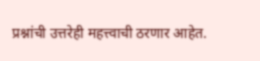प्रश्नांची उत्तरेही महत्त्वाची ठरणार आहेत.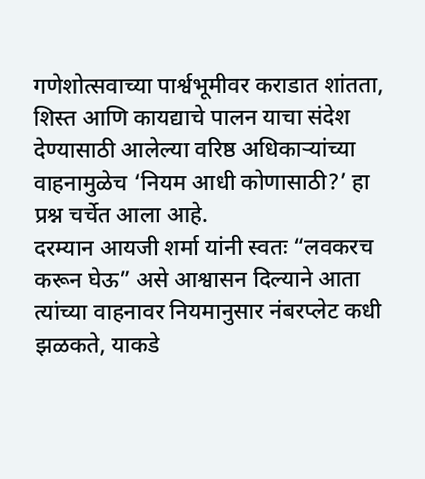गणेशोत्सवाच्या पार्श्वभूमीवर कराडात शांतता, शिस्त आणि कायद्याचे पालन याचा संदेश देण्यासाठी आलेल्या वरिष्ठ अधिकाऱ्यांच्या वाहनामुळेच ‘नियम आधी कोणासाठी?’ हा प्रश्न चर्चेत आला आहे.
दरम्यान आयजी शर्मा यांनी स्वतः “लवकरच करून घेऊ” असे आश्वासन दिल्याने आता त्यांच्या वाहनावर नियमानुसार नंबरप्लेट कधी झळकते, याकडे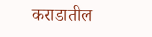कराडातील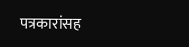पत्रकारांसह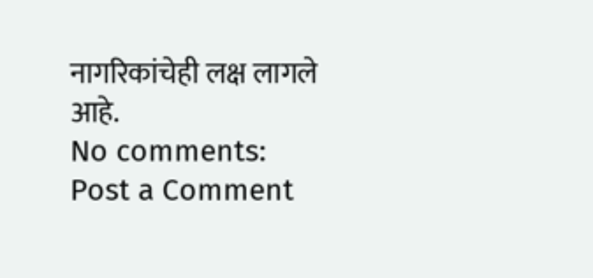नागरिकांचेही लक्ष लागले आहे.
No comments:
Post a Comment